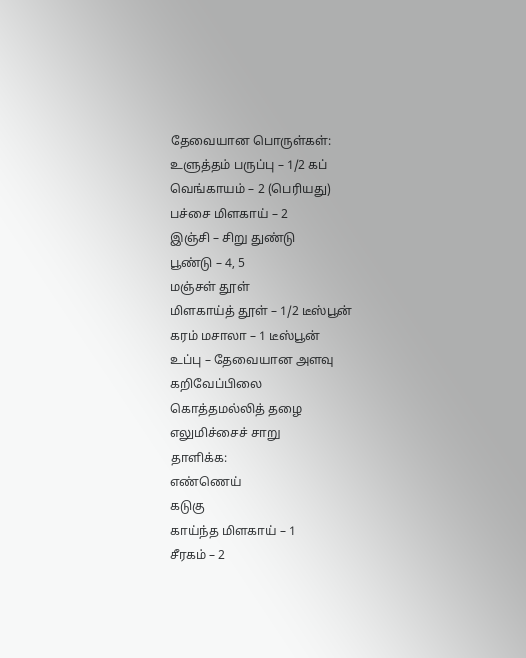தேவையான பொருள்கள்:
உளுத்தம் பருப்பு – 1/2 கப்
வெங்காயம் – 2 (பெரியது)
பச்சை மிளகாய் – 2
இஞ்சி – சிறு துண்டு
பூண்டு – 4, 5
மஞ்சள் தூள்
மிளகாய்த் தூள் – 1/2 டீஸ்பூன்
கரம் மசாலா – 1 டீஸ்பூன்
உப்பு – தேவையான அளவு
கறிவேப்பிலை
கொத்தமல்லித் தழை
எலுமிச்சைச் சாறு
தாளிக்க:
எண்ணெய்
கடுகு
காய்ந்த மிளகாய் – 1
சீரகம் – 2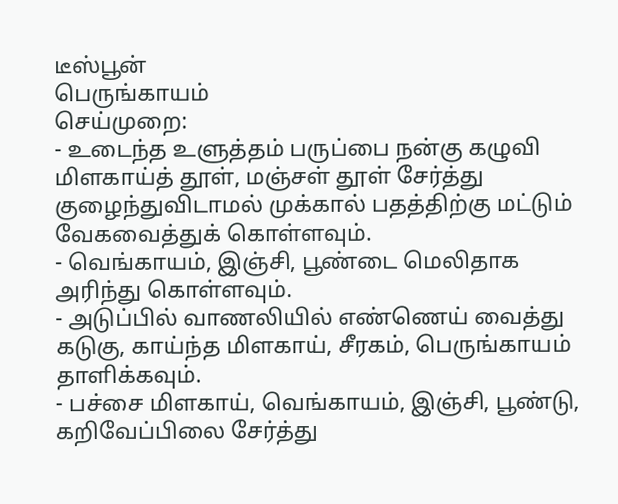டீஸ்பூன்
பெருங்காயம்
செய்முறை:
- உடைந்த உளுத்தம் பருப்பை நன்கு கழுவி மிளகாய்த் தூள், மஞ்சள் தூள் சேர்த்து குழைந்துவிடாமல் முக்கால் பதத்திற்கு மட்டும் வேகவைத்துக் கொள்ளவும்.
- வெங்காயம், இஞ்சி, பூண்டை மெலிதாக அரிந்து கொள்ளவும்.
- அடுப்பில் வாணலியில் எண்ணெய் வைத்து கடுகு, காய்ந்த மிளகாய், சீரகம், பெருங்காயம் தாளிக்கவும்.
- பச்சை மிளகாய், வெங்காயம், இஞ்சி, பூண்டு, கறிவேப்பிலை சேர்த்து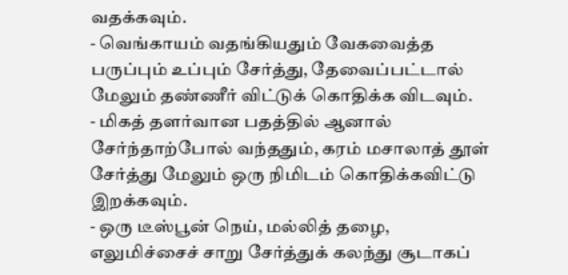வதக்கவும்.
- வெங்காயம் வதங்கியதும் வேகவைத்த பருப்பும் உப்பும் சேர்த்து, தேவைப்பட்டால் மேலும் தண்ணீர் விட்டுக் கொதிக்க விடவும்.
- மிகத் தளர்வான பதத்தில் ஆனால் சேர்ந்தாற்போல் வந்ததும், கரம் மசாலாத் தூள் சேர்த்து மேலும் ஒரு நிமிடம் கொதிக்கவிட்டு இறக்கவும்.
- ஒரு டீஸ்பூன் நெய், மல்லித் தழை, எலுமிச்சைச் சாறு சேர்த்துக் கலந்து சூடாகப்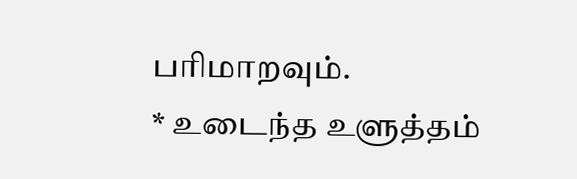பரிமாறவும்.
* உடைந்த உளுத்தம்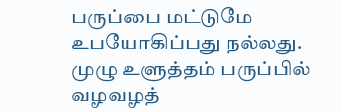பருப்பை மட்டுமே உபயோகிப்பது நல்லது. முழு உளுத்தம் பருப்பில் வழவழத்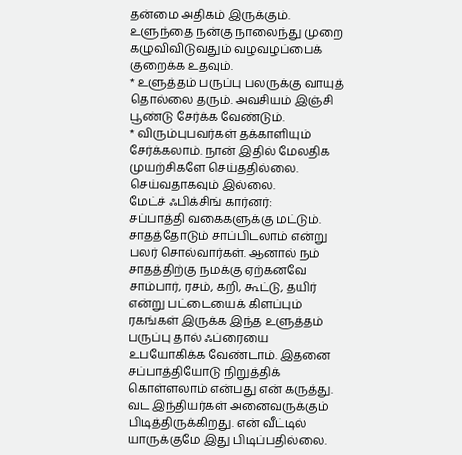தன்மை அதிகம் இருக்கும். உளுந்தை நன்கு நாலைந்து முறை கழுவிவிடுவதும் வழவழப்பைக் குறைக்க உதவும்.
* உளுத்தம் பருப்பு பலருக்கு வாயுத் தொல்லை தரும். அவசியம் இஞ்சி பூண்டு சேர்க்க வேண்டும்.
* விரும்புபவர்கள் தக்காளியும் சேர்க்கலாம். நான் இதில் மேலதிக முயற்சிகளே செய்ததில்லை. செய்வதாகவும் இல்லை.
மேட்ச் ஃபிக்சிங் கார்னர்:
சப்பாத்தி வகைகளுக்கு மட்டும்.
சாதத்தோடும் சாப்பிடலாம் என்று பலர் சொல்வார்கள். ஆனால் நம் சாதத்திற்கு நமக்கு ஏற்கனவே சாம்பார், ரசம், கறி, கூட்டு, தயிர் என்று பட்டையைக் கிளப்பும் ரகங்கள் இருக்க இந்த உளுத்தம் பருப்பு தால் ஃப்ரையை உபயோகிக்க வேண்டாம். இதனை சப்பாத்தியோடு நிறுத்திக் கொள்ளலாம் என்பது என் கருத்து. வட இந்தியர்கள் அனைவருக்கும் பிடித்திருக்கிறது. என் வீட்டில் யாருக்குமே இது பிடிப்பதில்லை.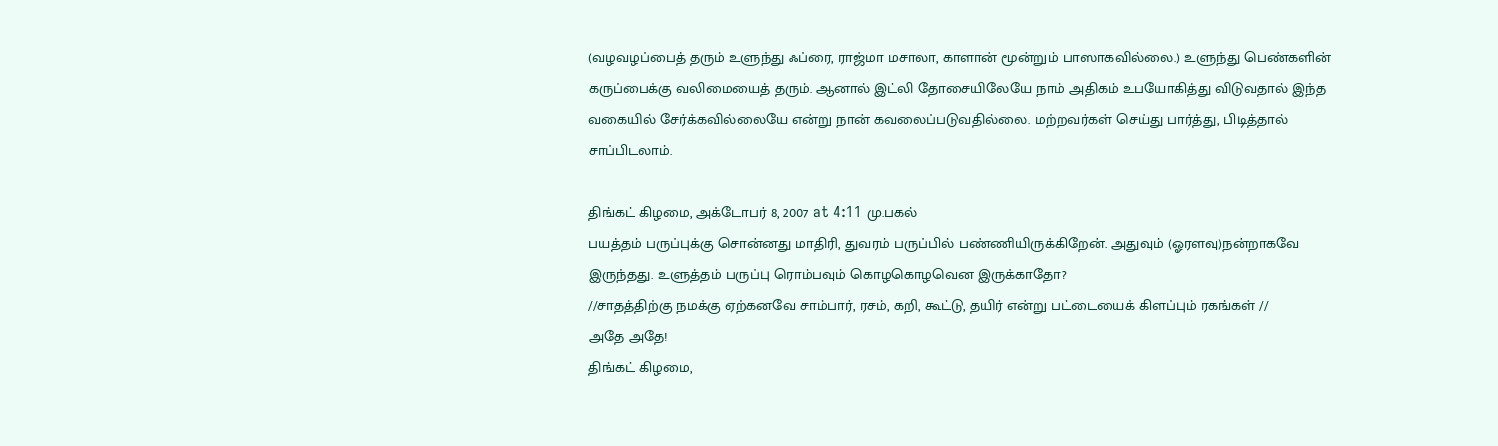(வழவழப்பைத் தரும் உளுந்து ஃப்ரை, ராஜ்மா மசாலா, காளான் மூன்றும் பாஸாகவில்லை.) உளுந்து பெண்களின் கருப்பைக்கு வலிமையைத் தரும். ஆனால் இட்லி தோசையிலேயே நாம் அதிகம் உபயோகித்து விடுவதால் இந்த வகையில் சேர்க்கவில்லையே என்று நான் கவலைப்படுவதில்லை. மற்றவர்கள் செய்து பார்த்து, பிடித்தால் சாப்பிடலாம்.

திங்கட் கிழமை, அக்டோபர் 8, 2007 at 4:11 மு.பகல்
பயத்தம் பருப்புக்கு சொன்னது மாதிரி, துவரம் பருப்பில் பண்ணியிருக்கிறேன். அதுவும் (ஓரளவு)நன்றாகவே இருந்தது. உளுத்தம் பருப்பு ரொம்பவும் கொழகொழவென இருக்காதோ?
//சாதத்திற்கு நமக்கு ஏற்கனவே சாம்பார், ரசம், கறி, கூட்டு, தயிர் என்று பட்டையைக் கிளப்பும் ரகங்கள் //
அதே அதே!
திங்கட் கிழமை,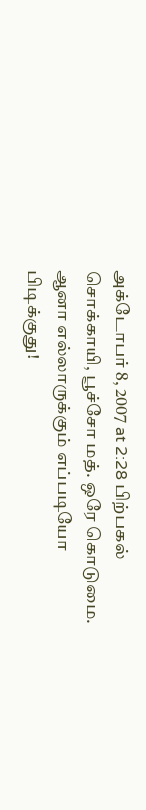அக்டோபர் 8, 2007 at 2:28 பிற்பகல்
சொக்காயி, பூச்சோ மத். ஒரே கொடுமை. ஆனா எல்லாருக்கும் எப்படியோ பிடிக்குது!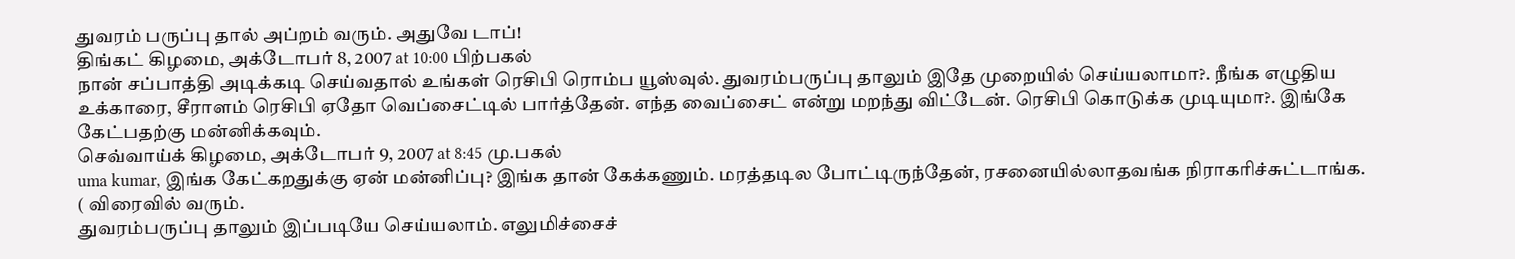துவரம் பருப்பு தால் அப்றம் வரும். அதுவே டாப்!
திங்கட் கிழமை, அக்டோபர் 8, 2007 at 10:00 பிற்பகல்
நான் சப்பாத்தி அடிக்கடி செய்வதால் உங்கள் ரெசிபி ரொம்ப யூஸ்வுல். துவரம்பருப்பு தாலும் இதே முறையில் செய்யலாமா?. நீங்க எழுதிய உக்காரை, சீராளம் ரெசிபி ஏதோ வெப்சைட்டில் பார்த்தேன். எந்த வைப்சைட் என்று மறந்து விட்டேன். ரெசிபி கொடுக்க முடியுமா?. இங்கே கேட்பதற்கு மன்னிக்கவும்.
செவ்வாய்க் கிழமை, அக்டோபர் 9, 2007 at 8:45 மு.பகல்
uma kumar, இங்க கேட்கறதுக்கு ஏன் மன்னிப்பு? இங்க தான் கேக்கணும். மரத்தடில போட்டிருந்தேன், ரசனையில்லாதவங்க நிராகரிச்சுட்டாங்க.
( விரைவில் வரும்.
துவரம்பருப்பு தாலும் இப்படியே செய்யலாம். எலுமிச்சைச்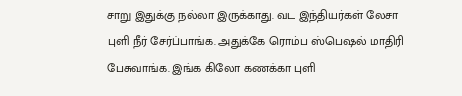சாறு இதுக்கு நல்லா இருக்காது. வட இந்தியர்கள் லேசா புளி நீர் சேர்ப்பாங்க. அதுக்கே ரொம்ப ஸ்பெஷல் மாதிரி பேசுவாங்க. இங்க கிலோ கணக்கா புளி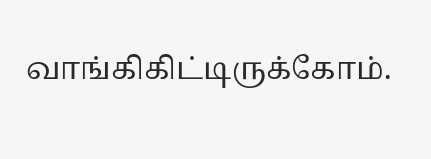வாங்கிகிட்டிருக்கோம்.